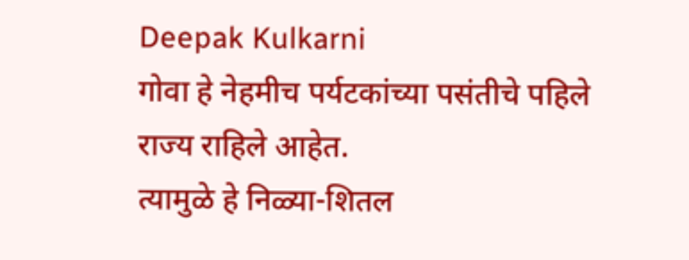Deepak Kulkarni
गोवा हे नेहमीच पर्यटकांच्या पसंतीचे पहिले राज्य राहिले आहेत.
त्यामुळे हे निळ्या-शितल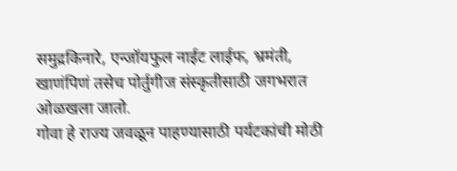समुद्रकिनारे, एन्जॉयफुल नाईट लाईफ, भ्रमंती, खाणंपिणं तसेच पोर्तुगीज संस्कृतीसाठी जगभरात ओळखला जातो.
गोवा हे राज्य जवळून पाहण्यासाठी पर्यटकांची मोठी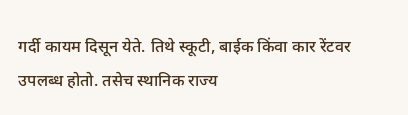गर्दी कायम दिसून येते. तिथे स्कूटी, बाईक किंवा कार रेंटवर उपलब्ध होतो. तसेच स्थानिक राज्य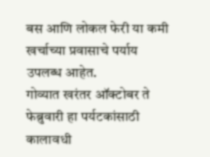बस आणि लोकल फेरी या कमी खर्चाच्या प्रवासाचे पर्याय उपलब्ध आहेत.
गोव्यात खरंतर ऑक्टोबर ते फेब्रुवारी हा पर्यटकांसाठी कालावधी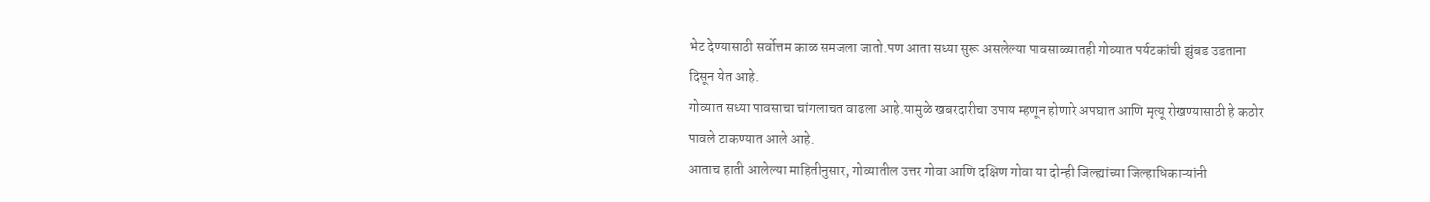भेट देण्यासाठी सर्वोत्तम काळ समजला जातो.पण आता सध्या सुरू असलेल्या पावसाळ्यातही गोव्यात पर्यटकांची झुंबड उडताना दिसून येत आहे.
गोव्यात सध्या पावसाचा चांगलाचत वाढला आहे.यामुळे खबरदारीचा उपाय म्हणून होणारे अपघात आणि मृत्यू रोखण्यासाठी हे कठोर पावले टाकण्यात आले आहे.
आताच हाती आलेल्या माहितीनुसार, गोव्यातील उत्तर गोवा आणि दक्षिण गोवा या दोन्ही जिल्ह्यांच्या जिल्हाधिकाऱ्यांनी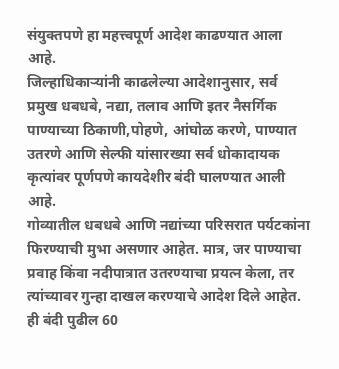संयुक्तपणे हा महत्त्वपूर्ण आदेश काढण्यात आला आहे.
जिल्हाधिकाऱ्यांनी काढलेल्या आदेशानुसार, सर्व प्रमुख धबधबे, नद्या, तलाव आणि इतर नैसर्गिक पाण्याच्या ठिकाणी,पोहणे, आंघोळ करणे, पाण्यात उतरणे आणि सेल्फी यांसारख्या सर्व धोकादायक कृत्यांवर पूर्णपणे कायदेशीर बंदी घालण्यात आली आहे.
गोव्यातील धबधबे आणि नद्यांच्या परिसरात पर्यटकांना फिरण्याची मुभा असणार आहेत. मात्र, जर पाण्याचा प्रवाह किंवा नदीपात्रात उतरण्याचा प्रयत्न केला, तर त्यांच्यावर गुन्हा दाखल करण्याचे आदेश दिले आहेत. ही बंदी पुढील 60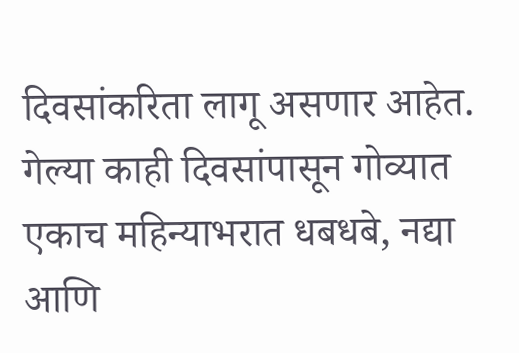दिवसांकरिता लागू असणार आहेत.
गेल्या काही दिवसांपासून गोव्यात एकाच महिन्याभरात धबधबे, नद्या आणि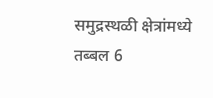समुद्रस्थळी क्षेत्रांमध्ये तब्बल 6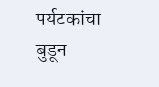पर्यटकांचा बुडून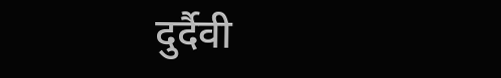दुर्दैवी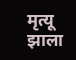मृत्यू झाला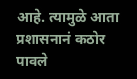आहे. त्यामुळे आता प्रशासनानं कठोर पावले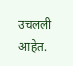उचलली आहेत.